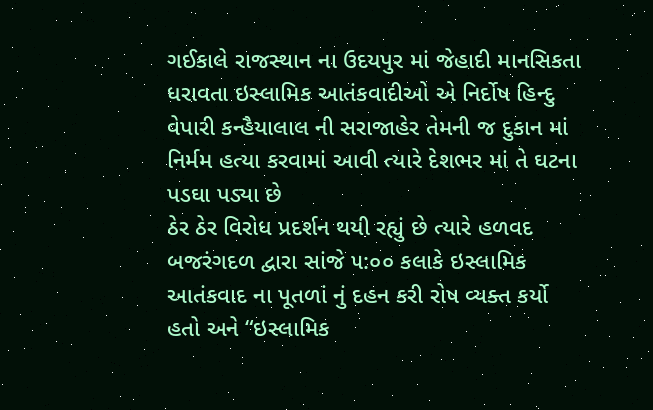ગઈકાલે રાજસ્થાન ના ઉદયપુર માં જેહાદી માનસિકતા ધરાવતા ઇસ્લામિક આતંકવાદીઓ એ નિર્દોષ હિન્દુ વેપારી કન્હૈયાલાલ ની સરાજાહેર તેમની જ દુકાન માં નિર્મમ હત્યા કરવામાં આવી ત્યારે દેશભર માં તે ઘટના પડઘા પડ્યા છે
ઠેર ઠેર વિરોધ પ્રદર્શન થયી રહ્યું છે ત્યારે હળવદ બજરંગદળ દ્વારા સાંજે ૫:૦૦ કલાકે ઇસ્લામિક આતંકવાદ ના પૂતળાં નું દહન કરી રોષ વ્યક્ત કર્યો હતો અને “ઇસ્લામિક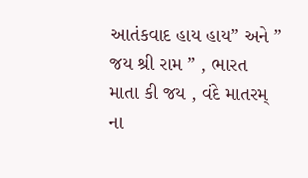આતંકવાદ હાય હાય” અને ” જય શ્રી રામ ” , ભારત માતા કી જય , વંદે માતરમ્ ના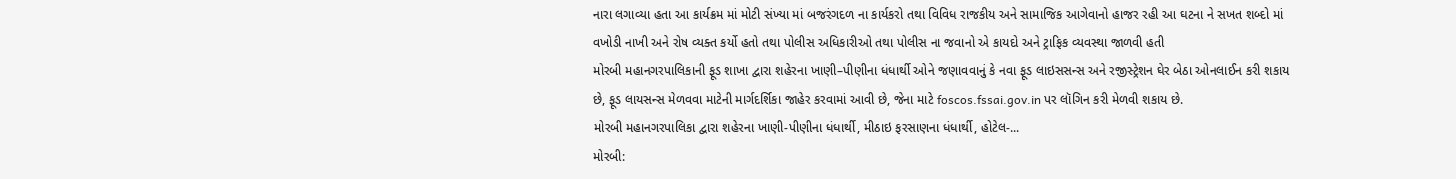નારા લગાવ્યા હતા આ કાર્યક્રમ માં મોટી સંખ્યા માં બજરંગદળ ના કાર્યકરો તથા વિવિધ રાજકીય અને સામાજિક આગેવાનો હાજર રહી આ ઘટના ને સખત શબ્દો માં વખોડી નાખી અને રોષ વ્યક્ત કર્યો હતો તથા પોલીસ અધિકારીઓ તથા પોલીસ ના જવાનો એ કાયદો અને ટ્રાફિક વ્યવસ્થા જાળવી હતી
મોરબી મહાનગરપાલિકાની ફૂડ શાખા દ્વારા શહેરના ખાણી–પીણીના ધંધાર્થી ઓને જણાવવાનું કે નવા ફૂડ લાઇસસન્સ અને રજીસ્ટ્રેશન ઘેર બેઠા ઓનલાઈન કરી શકાય છે, ફૂડ લાયસન્સ મેળવવા માટેની માર્ગદર્શિકા જાહેર કરવામાં આવી છે, જેના માટે foscos.fssai.gov.in પર લૉગિન કરી મેળવી શકાય છે.
મોરબી મહાનગરપાલિકા દ્વારા શહેરના ખાણી-પીણીના ધંધાર્થી, મીઠાઇ ફરસાણના ધંધાર્થી, હોટેલ-...
મોરબી: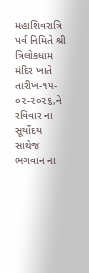મહાશિવરાત્રિ પર્વ નિમિતે શ્રી ત્રિલોકધામ મંદિર ખાતે તારીખ-૧૫- ૦૨-૨૦૨૬,ને રવિવાર ના સૂર્યોદય સાથેજ ભગવાન ના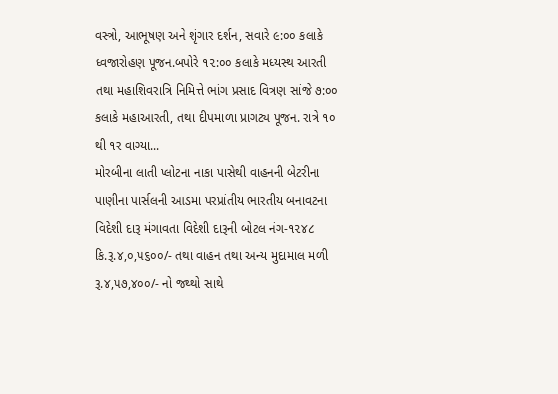વસ્ત્રો, આભૂષણ અને શૃંગાર દર્શન, સવારે ૯:૦૦ કલાકે ધ્વજારોહણ પૂજન.બપોરે ૧૨:૦૦ કલાકે મધ્યસ્થ આરતી તથા મહાશિવરાત્રિ નિમિત્તે ભાંગ પ્રસાદ વિત્રણ સાંજે ૭:૦૦ કલાકે મહાઆરતી, તથા દીપમાળા પ્રાગટ્ય પૂજન. રાત્રે ૧૦ થી ૧ર વાગ્યા...
મોરબીના લાતી પ્લોટના નાકા પાસેથી વાહનની બેટરીના પાણીના પાર્સલની આડમા પરપ્રાંતીય ભારતીય બનાવટના વિદેશી દારૂ મંગાવતા વિદેશી દારૂની બોટલ નંગ-૧૨૪૮ કિ.રૂ.૪,૦,૫૬૦૦/- તથા વાહન તથા અન્ય મુદામાલ મળી રૂ.૪,૫૭,૪૦૦/- નો જથ્થો સાથે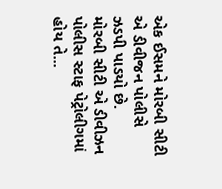એક ઈસમને મોરબી સીટી એ ડીવીજન પોલીસે ઝડપી પાડયો છે.
મોરબી સીટી એ ડીવીઝન પોલીસ સ્ટાફ પેટ્રોલીગમાં હોય તે...